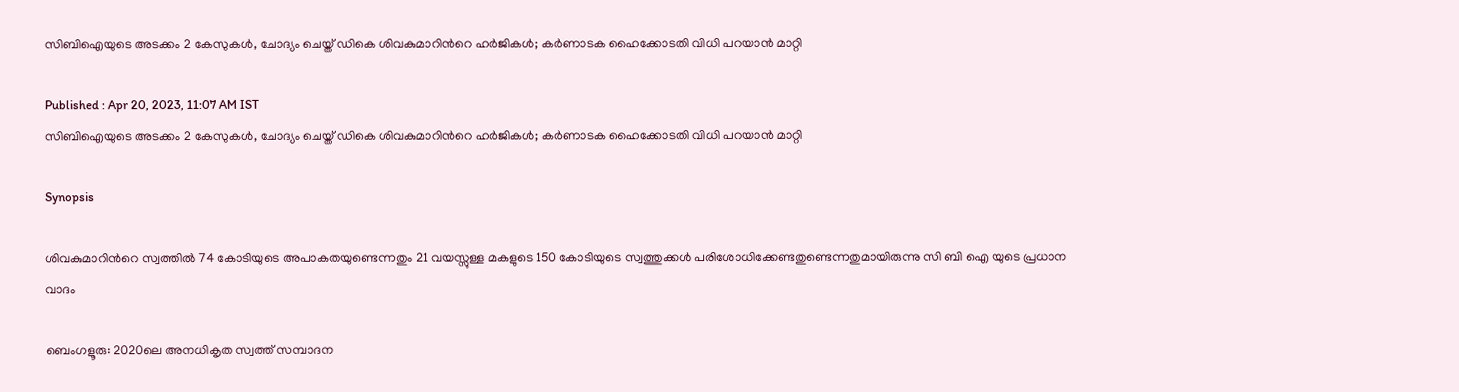സിബിഐയുടെ അടക്കം 2 കേസുകൾ, ചോദ്യം ചെയ്ത് ഡികെ ശിവകുമാറിന്‍റെ ഹർജികൾ; കർണാടക ഹൈക്കോടതി വിധി പറയാൻ മാറ്റി

Published : Apr 20, 2023, 11:07 AM IST
സിബിഐയുടെ അടക്കം 2 കേസുകൾ, ചോദ്യം ചെയ്ത് ഡികെ ശിവകുമാറിന്‍റെ ഹർജികൾ; കർണാടക ഹൈക്കോടതി വിധി പറയാൻ മാറ്റി

Synopsis

ശിവകുമാറിന്‍റെ സ്വത്തിൽ 74 കോടിയുടെ അപാകതയുണ്ടെന്നതും 21 വയസ്സുള്ള മകളുടെ 150 കോടിയുടെ സ്വത്തുക്കൾ പരിശോധിക്കേണ്ടതുണ്ടെന്നതുമായിരുന്നു സി ബി ഐ യുടെ പ്രധാന വാദം

ബെംഗളൂരു: 2020ലെ അനധികൃത സ്വത്ത് സമ്പാദന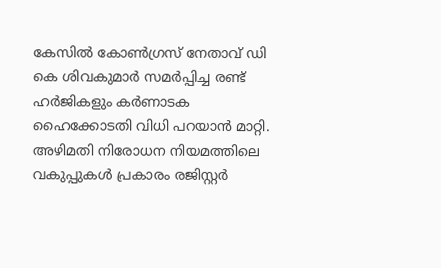കേസിൽ കോൺഗ്രസ് നേതാവ് ഡി കെ ശിവകുമാർ സമർപ്പിച്ച രണ്ട് ഹർജികളും കർണാടക ഹൈക്കോടതി വിധി പറയാൻ മാറ്റി. അഴിമതി നിരോധന നിയമത്തിലെ വകുപ്പുകൾ പ്രകാരം രജിസ്റ്റർ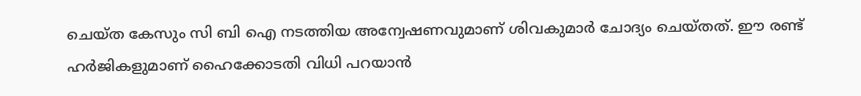ചെയ്ത കേസും സി ബി ഐ നടത്തിയ അന്വേഷണവുമാണ് ശിവകുമാർ ചോദ്യം ചെയ്തത്. ഈ രണ്ട് ഹർജികളുമാണ് ഹൈക്കോടതി വിധി പറയാൻ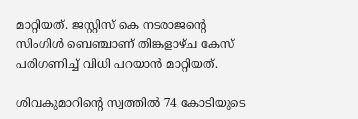മാറ്റിയത്. ജസ്റ്റിസ് കെ നടരാജന്‍റെ സിംഗിൾ ബെഞ്ചാണ് തിങ്കളാഴ്ച കേസ് പരിഗണിച്ച് വിധി പറയാൻ മാറ്റിയത്.

ശിവകുമാറിന്‍റെ സ്വത്തിൽ 74 കോടിയുടെ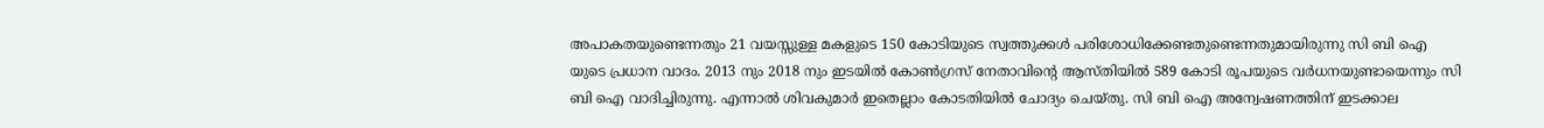അപാകതയുണ്ടെന്നതും 21 വയസ്സുള്ള മകളുടെ 150 കോടിയുടെ സ്വത്തുക്കൾ പരിശോധിക്കേണ്ടതുണ്ടെന്നതുമായിരുന്നു സി ബി ഐ യുടെ പ്രധാന വാദം. 2013 നും 2018 നും ഇടയിൽ കോൺഗ്രസ് നേതാവിന്‍റെ ആസ്തിയിൽ 589 കോടി രൂപയുടെ വർധനയുണ്ടായെന്നും സി ബി ഐ വാദിച്ചിരുന്നു. എന്നാൽ ശിവകുമാർ ഇതെല്ലാം കോടതിയിൽ ചോദ്യം ചെയ്തു. സി ബി ഐ അന്വേഷണത്തിന് ഇടക്കാല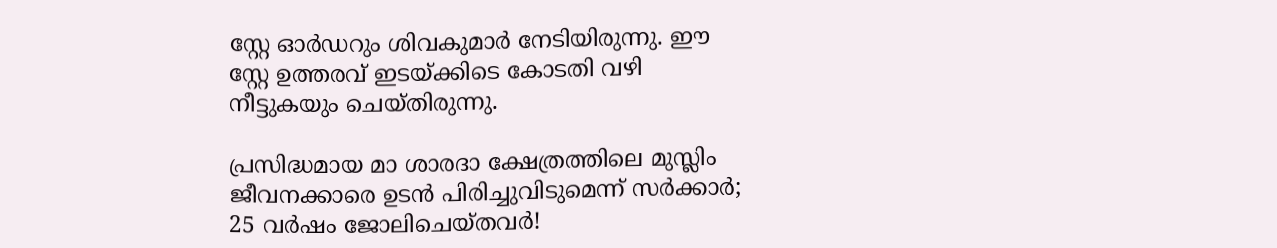സ്റ്റേ ഓർഡറും ശിവകുമാർ നേടിയിരുന്നു. ഈ സ്റ്റേ ഉത്തരവ് ഇടയ്ക്കിടെ കോടതി വഴി നീട്ടുകയും ചെയ്തിരുന്നു.

പ്രസിദ്ധമായ മാ ശാരദാ ക്ഷേത്രത്തിലെ മുസ്ലിം ജീവനക്കാരെ ഉടൻ പിരിച്ചുവിടുമെന്ന് സർക്കാർ; 25 വ‍ർഷം ജോലിചെയ്തവർ!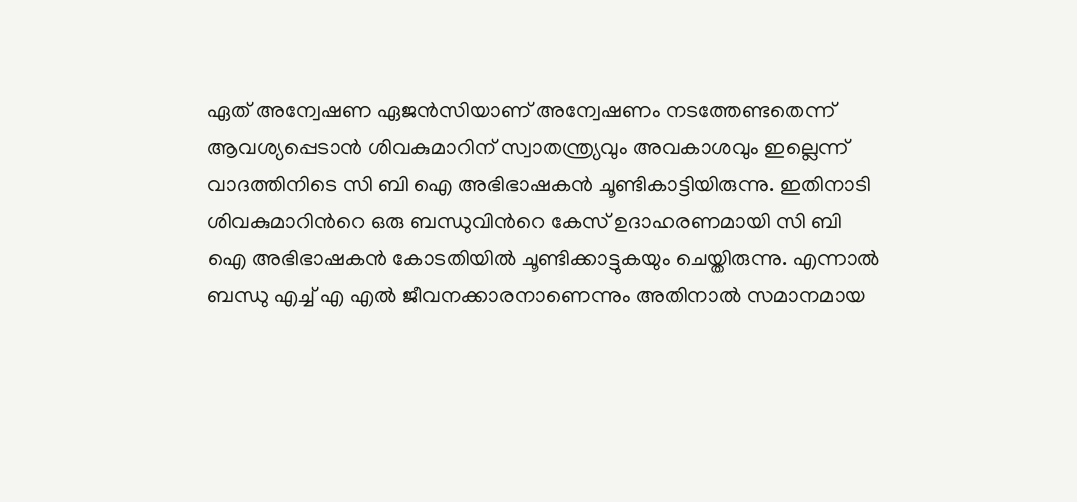ഏത് അന്വേഷണ ഏജൻസിയാണ് അന്വേഷണം നടത്തേണ്ടതെന്ന് ആവശ്യപ്പെടാൻ ശിവകുമാറിന് സ്വാതന്ത്ര്യവും അവകാശവും ഇല്ലെന്ന് വാദത്തിനിടെ സി ബി ഐ അഭിഭാഷകൻ ചൂണ്ടികാട്ടിയിരുന്നു. ഇതിനാടി ശിവകുമാറിന്‍റെ ഒരു ബന്ധുവിന്‍റെ കേസ് ഉദാഹരണമായി സി ബി ഐ അഭിഭാഷകൻ കോടതിയിൽ ചൂണ്ടിക്കാട്ടുകയും ചെയ്തിരുന്നു. എന്നാൽ ബന്ധു എച്ച് എ എൽ ജീവനക്കാരനാണെന്നും അതിനാൽ സമാനമായ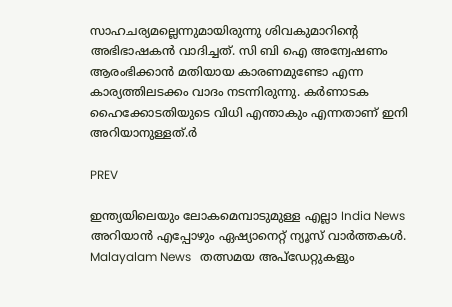സാഹചര്യമല്ലെന്നുമായിരുന്നു ശിവകുമാറിന്‍റെ അഭിഭാഷകൻ വാദിച്ചത്. സി ബി ഐ അന്വേഷണം ആരംഭിക്കാൻ മതിയായ കാരണമുണ്ടോ എന്ന കാര്യത്തിലടക്കം വാദം നടന്നിരുന്നു. കർണാടക ഹൈക്കോടതിയുടെ വിധി എന്താകും എന്നതാണ് ഇനി അറിയാനുള്ളത്.ർ

PREV

ഇന്ത്യയിലെയും ലോകമെമ്പാടുമുള്ള എല്ലാ India News അറിയാൻ എപ്പോഴും ഏഷ്യാനെറ്റ് ന്യൂസ് വാർത്തകൾ. Malayalam News   തത്സമയ അപ്‌ഡേറ്റുകളും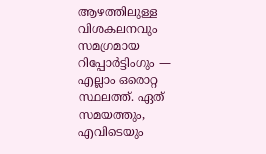ആഴത്തിലുള്ള വിശകലനവും സമഗ്രമായ റിപ്പോർട്ടിംഗും — എല്ലാം ഒരൊറ്റ സ്ഥലത്ത്. ഏത് സമയത്തും, എവിടെയും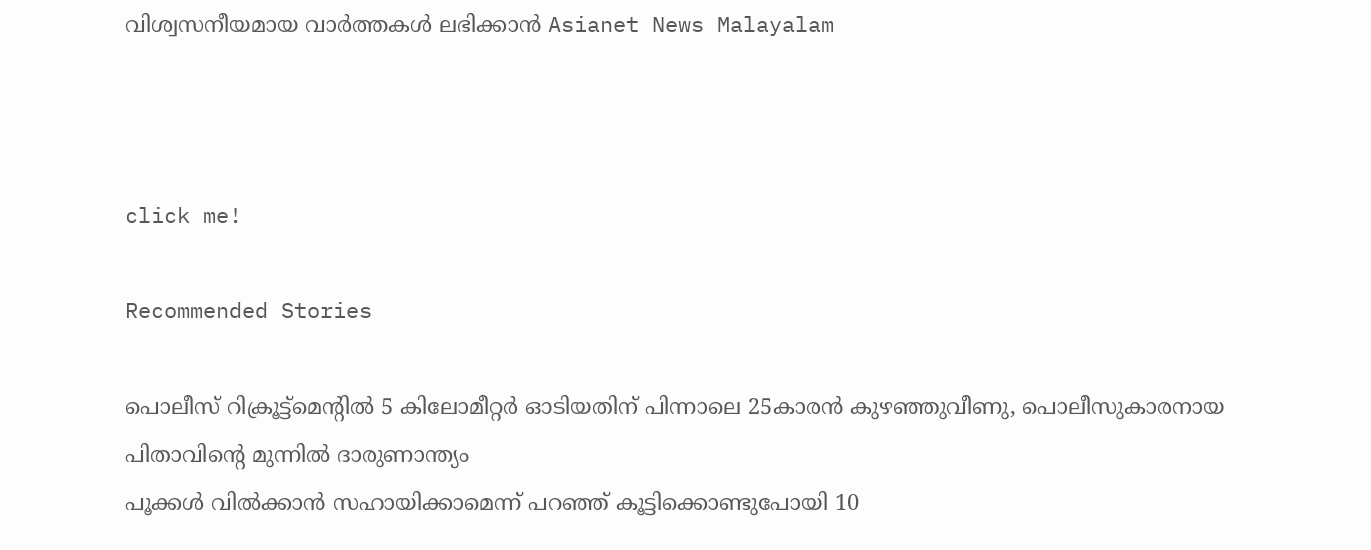വിശ്വസനീയമായ വാർത്തകൾ ലഭിക്കാൻ Asianet News Malayalam



click me!

Recommended Stories

പൊലീസ് റിക്രൂട്ട്‌മെന്റിൽ 5 കിലോമീറ്റര്‍ ഓടിയതിന് പിന്നാലെ 25കാരൻ കുഴഞ്ഞുവീണു, പൊലീസുകാരനായ പിതാവിന്റെ മുന്നിൽ ദാരുണാന്ത്യം
പൂക്കൾ വിൽക്കാൻ സഹായിക്കാമെന്ന് പറഞ്ഞ് കൂട്ടിക്കൊണ്ടുപോയി 10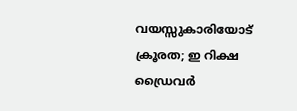വയസ്സുകാരിയോട് ക്രൂരത; ഇ റിക്ഷ ഡ്രൈവർ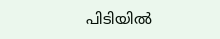പിടിയിൽ